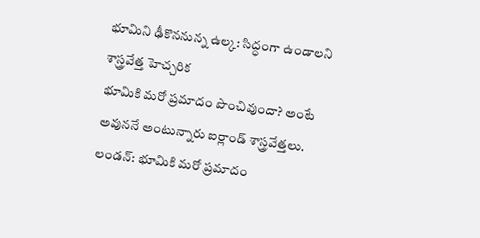భూమిని ఢీకొననున్న ఉల్క: సిద్ధంగా ఉండాలని శాస్త్రవేత్త హెచ్చరిక
భూమికి మరో ప్రమాదం పొంచివుందా? అంటే అవుననే అంటున్నారు ఐర్లాండ్ శాస్త్రవేత్తలు.
లండన్: భూమికి మరో ప్రమాదం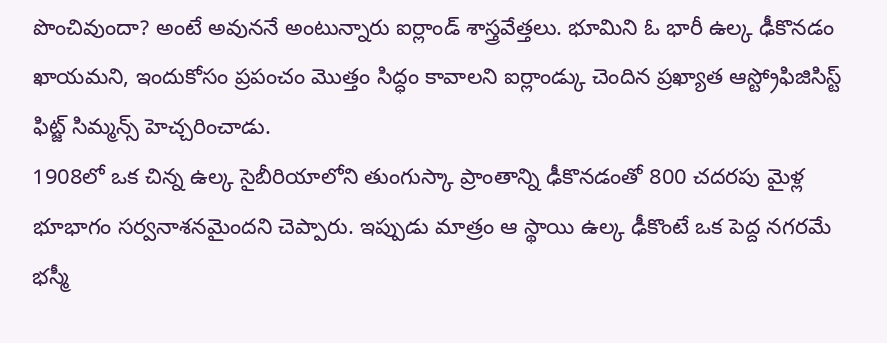పొంచివుందా? అంటే అవుననే అంటున్నారు ఐర్లాండ్ శాస్త్రవేత్తలు. భూమిని ఓ భారీ ఉల్క ఢీకొనడం ఖాయమని, ఇందుకోసం ప్రపంచం మొత్తం సిద్ధం కావాలని ఐర్లాండ్కు చెందిన ప్రఖ్యాత ఆస్ట్రోఫిజిసిస్ట్ ఫిట్జ్ సిమ్మన్స్ హెచ్చరించాడు.
1908లో ఒక చిన్న ఉల్క సైబీరియాలోని తుంగుస్కా ప్రాంతాన్ని ఢీకొనడంతో 800 చదరపు మైళ్ల భూభాగం సర్వనాశనమైందని చెప్పారు. ఇప్పుడు మాత్రం ఆ స్థాయి ఉల్క ఢీకొంటే ఒక పెద్ద నగరమే భస్మీ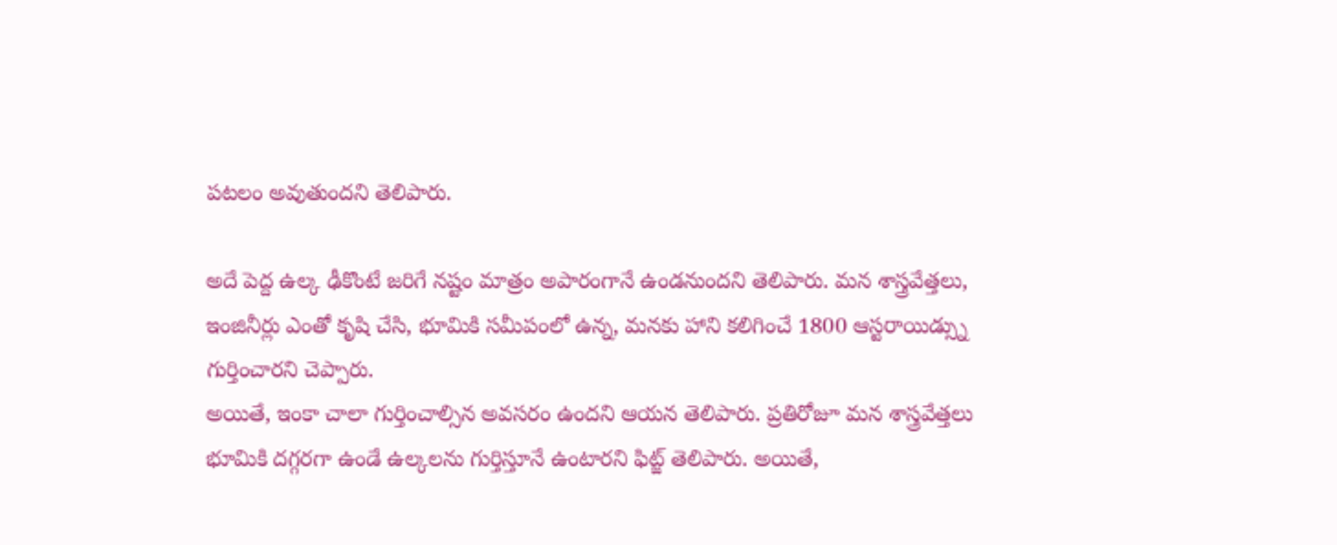పటలం అవుతుందని తెలిపారు.

అదే పెద్ద ఉల్క ఢీకొంటే జరిగే నష్టం మాత్రం అపారంగానే ఉండనుందని తెలిపారు. మన శాస్త్రవేత్తలు, ఇంజినీర్లు ఎంతో కృషి చేసి, భూమికి సమీపంలో ఉన్న, మనకు హాని కలిగించే 1800 ఆస్టరాయిడ్స్ను గుర్తించారని చెప్పారు.
అయితే, ఇంకా చాలా గుర్తించాల్సిన అవసరం ఉందని ఆయన తెలిపారు. ప్రతిరోజూ మన శాస్త్రవేత్తలు భూమికి దగ్గరగా ఉండే ఉల్కలను గుర్తిస్తూనే ఉంటారని ఫిట్జ్ తెలిపారు. అయితే,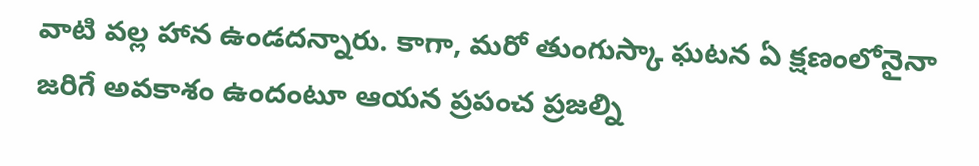వాటి వల్ల హాన ఉండదన్నారు. కాగా, మరో తుంగుస్కా ఘటన ఏ క్షణంలోనైనా జరిగే అవకాశం ఉందంటూ ఆయన ప్రపంచ ప్రజల్ని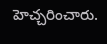హెచ్చరించారు.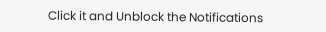Click it and Unblock the Notifications